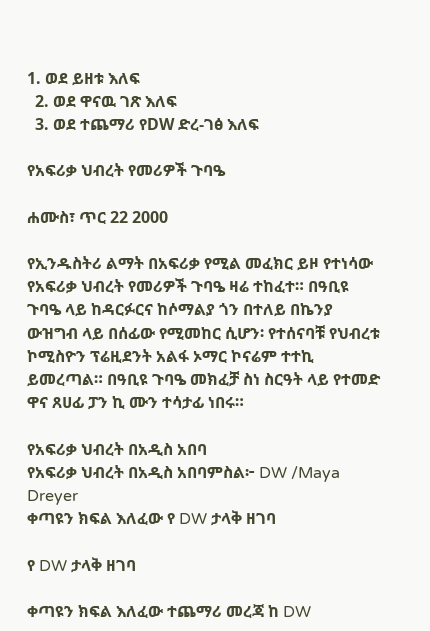1. ወደ ይዘቱ እለፍ
  2. ወደ ዋናዉ ገጽ እለፍ
  3. ወደ ተጨማሪ የDW ድረ-ገፅ እለፍ

የአፍሪቃ ህብረት የመሪዎች ጉባዔ

ሐሙስ፣ ጥር 22 2000

የኢንዱስትሪ ልማት በአፍሪቃ የሚል መፈክር ይዞ የተነሳው የአፍሪቃ ህብረት የመሪዎች ጉባዔ ዛሬ ተከፈተ። በዓቢዩ ጉባዔ ላይ ከዳርፉርና ከሶማልያ ጎን በተለይ በኬንያ ውዝግብ ላይ በሰፊው የሚመከር ሲሆን፡ የተሰናባቹ የህብረቱ ኮሚስዮን ፕሬዚደንት አልፋ ኦማር ኮናሬም ተተኪ ይመረጣል። በዓቢዩ ጉባዔ መክፈቻ ስነ ስርዓት ላይ የተመድ ዋና ጸሀፊ ፓን ኪ ሙን ተሳታፊ ነበሩ።

የአፍሪቃ ህብረት በአዲስ አበባ
የአፍሪቃ ህብረት በአዲስ አበባምስል፦ DW /Maya Dreyer
ቀጣዩን ክፍል እለፈው የ DW ታላቅ ዘገባ

የ DW ታላቅ ዘገባ

ቀጣዩን ክፍል እለፈው ተጨማሪ መረጃ ከ DW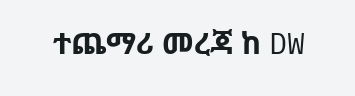ተጨማሪ መረጃ ከ DW